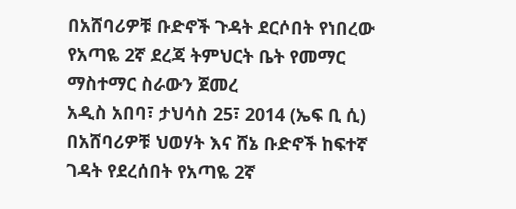በአሸባሪዎቹ ቡድኖች ጉዳት ደርሶበት የነበረው የአጣዬ 2ኛ ደረጃ ትምህርት ቤት የመማር ማስተማር ስራውን ጀመረ
አዲስ አበባ፣ ታህሳስ 25፣ 2014 (ኤፍ ቢ ሲ) በአሸባሪዎቹ ህወሃት እና ሸኔ ቡድኖች ከፍተኛ ገዳት የደረሰበት የአጣዬ 2ኛ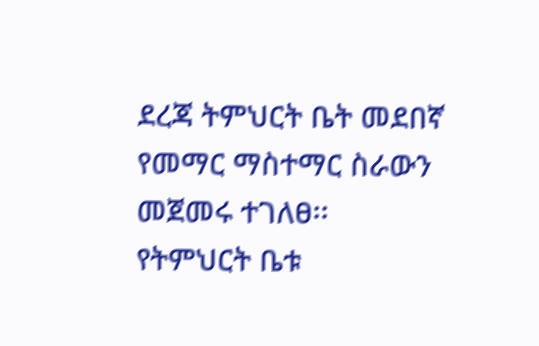ደረጃ ትምህርት ቤት መደበኛ የመማር ማስተማር ስራውን መጀመሩ ተገለፀ፡፡
የትምህርት ቤቱ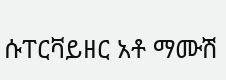ሱፐርቫይዘር አቶ ማሙሽ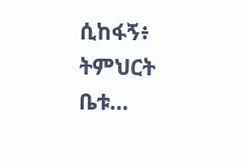ሲከፋኝ፥ ትምህርት ቤቱ…